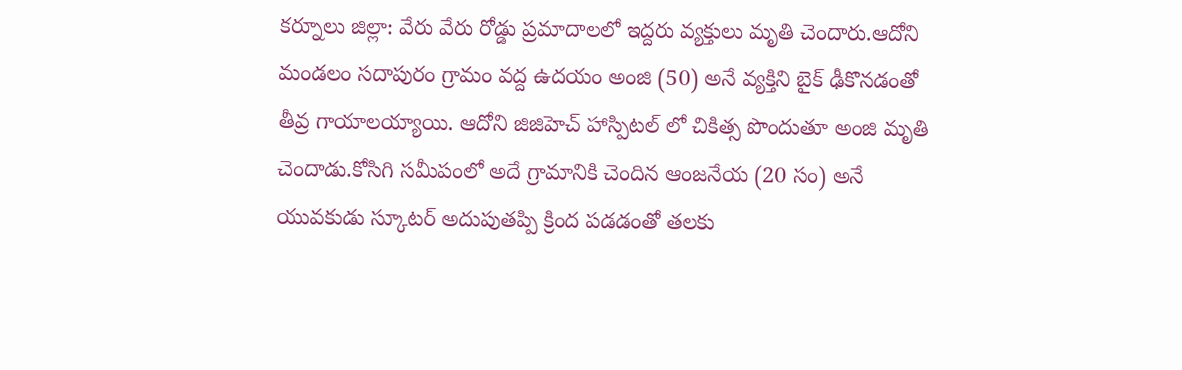కర్నూలు జిల్లా: వేరు వేరు రోడ్డు ప్రమాదాలలో ఇద్దరు వ్యక్తులు మృతి చెందారు.ఆదోని మండలం సదాపురం గ్రామం వద్ద ఉదయం అంజి (50) అనే వ్యక్తిని బైక్ ఢీకొనడంతో తీవ్ర గాయాలయ్యాయి. ఆదోని జిజిహెచ్ హాస్పిటల్ లో చికిత్స పొందుతూ అంజి మృతి చెందాడు.కోసిగి సమీపంలో అదే గ్రామానికి చెందిన ఆంజనేయ (20 సం) అనే యువకుడు స్కూటర్ అదుపుతప్పి క్రింద పడడంతో తలకు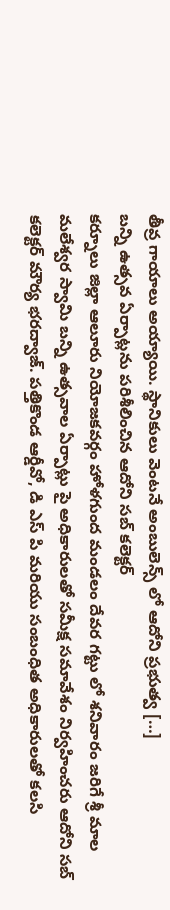తీవ్ర గాయాలు అయ్యాయి. స్థానికులు వెంటనే అంబులెన్స్ లో ఆదోని ప్రభుత్వ […]
బన్ని ఉత్సవ ఏర్పాట్లను పరిశీలించిన ఆదోని సబ్ కలెక్టర్
కర్నూలు జిల్లా ఆలూరు నియోజకవర్గం హోళగుంద మండలం దేవర గట్టు లో శనివారం జరిగే శ్రీ మాల మలేశ్వర స్వామి బన్ని ఉత్సవాల ఏర్పాట్లు పై అధికారులతో సమీక్ష సమావేశం నిర్వహించరు ఆదోని సబ్ కలెక్టర్ మౌర్య భరద్వాజ్. పత్తికొండ ఆర్డీవో, డి ఎస్ పి మరియు సంబంధిత అధికారులతో కలసి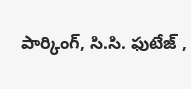పార్కింగ్, సి.సి. ఫుటేజ్ ,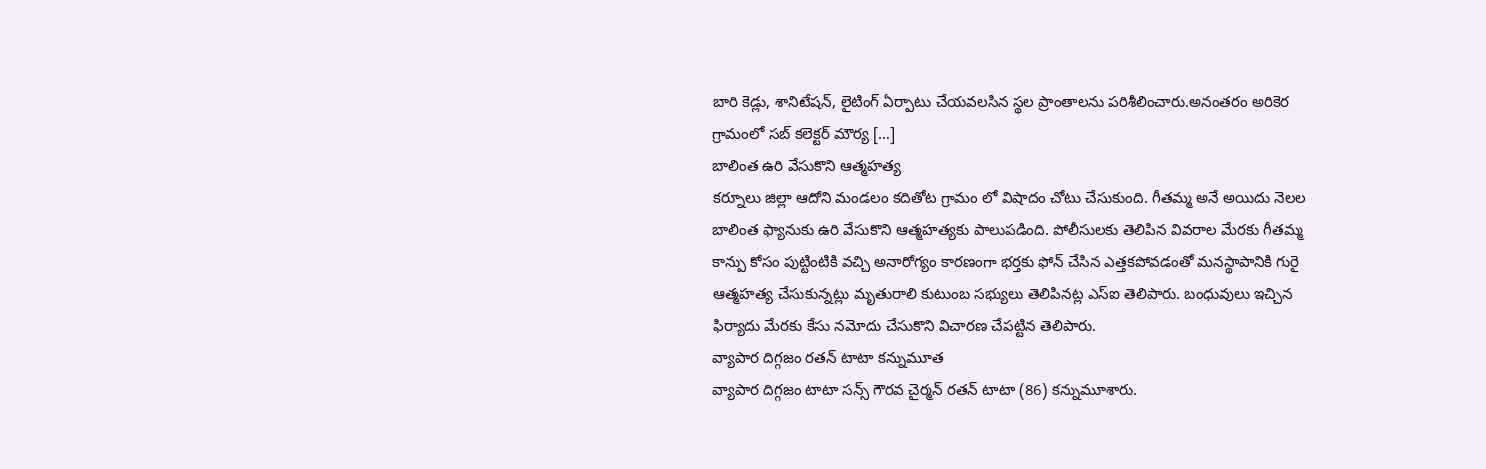బారి కెడ్లు, శానిటేషన్, లైటింగ్ ఏర్పాటు చేయవలసిన స్థల ప్రాంతాలను పరిశీలించారు.అనంతరం అరికెర గ్రామంలో సబ్ కలెక్టర్ మౌర్య […]
బాలింత ఉరి వేసుకొని ఆత్మహత్య
కర్నూలు జిల్లా ఆదోని మండలం కదితోట గ్రామం లో విషాదం చోటు చేసుకుంది. గీతమ్మ అనే అయిదు నెలల బాలింత ఫ్యానుకు ఉరి వేసుకొని ఆత్మహత్యకు పాలుపడింది. పోలీసులకు తెలిపిన వివరాల మేరకు గీతమ్మ కాన్పు కోసం పుట్టింటికి వచ్చి అనారోగ్యం కారణంగా భర్తకు ఫోన్ చేసిన ఎత్తకపోవడంతో మనస్థాపానికి గురై ఆత్మహత్య చేసుకున్నట్లు మృతురాలి కుటుంబ సభ్యులు తెలిపినట్ల ఎస్ఐ తెలిపారు. బంధువులు ఇచ్చిన ఫిర్యాదు మేరకు కేసు నమోదు చేసుకొని విచారణ చేపట్టిన తెలిపారు.
వ్యాపార దిగ్గజం రతన్ టాటా కన్నుమూత
వ్యాపార దిగ్గజం టాటా సన్స్ గౌరవ చైర్మన్ రతన్ టాటా (86) కన్నుమూశారు.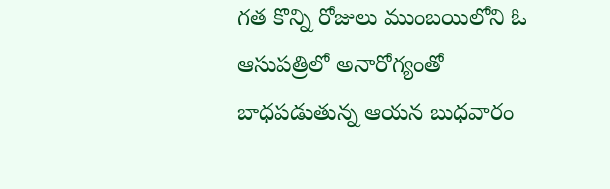గత కొన్ని రోజులు ముంబయిలోని ఓ ఆసుపత్రిలో అనారోగ్యంతో బాధపడుతున్న ఆయన బుధవారం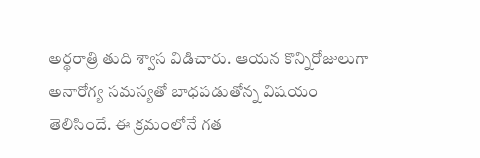అర్థరాత్రి తుది శ్వాస విడిచారు. ఆయన కొన్నిరోజులుగా అనారోగ్య సమస్యతో బాధపడుతోన్న విషయం తెలిసిందే. ఈ క్రమంలోనే గత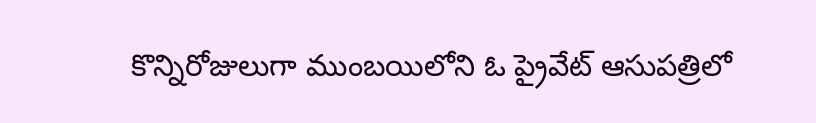కొన్నిరోజులుగా ముంబయిలోని ఓ ప్రైవేట్ ఆసుపత్రిలో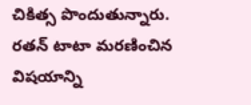చికిత్స పొందుతున్నారు. రతన్ టాటా మరణించిన విషయాన్ని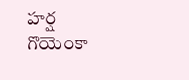హర్ష గొయెంకా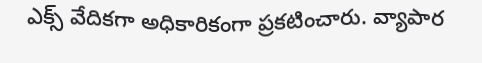ఎక్స్ వేదికగా అధికారికంగా ప్రకటించారు. వ్యాపార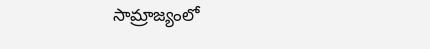సామ్రాజ్యంలో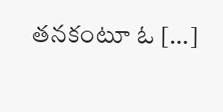తనకంటూ ఓ […]